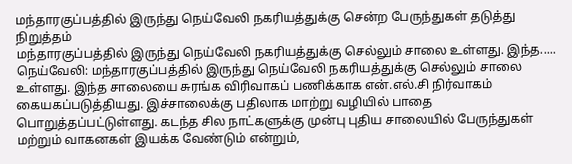மந்தாரகுப்பத்தில் இருந்து நெய்வேலி நகரியத்துக்கு சென்ற பேருந்துகள் தடுத்து நிறுத்தம்
மந்தாரகுப்பத்தில் இருந்து நெய்வேலி நகரியத்துக்கு செல்லும் சாலை உள்ளது. இந்த.....
நெய்வேலி: மந்தாரகுப்பத்தில் இருந்து நெய்வேலி நகரியத்துக்கு செல்லும் சாலை உள்ளது. இந்த சாலையை சுரங்க விரிவாகப் பணிக்காக என்.எல்.சி நிர்வாகம் கையகப்படுத்தியது. இச்சாலைக்கு பதிலாக மாற்று வழியில் பாதை பொறுத்தப்பட்டுள்ளது. கடந்த சில நாட்களுக்கு முன்பு புதிய சாலையில் பேருந்துகள் மற்றும் வாகனகள் இயக்க வேண்டும் என்றும்,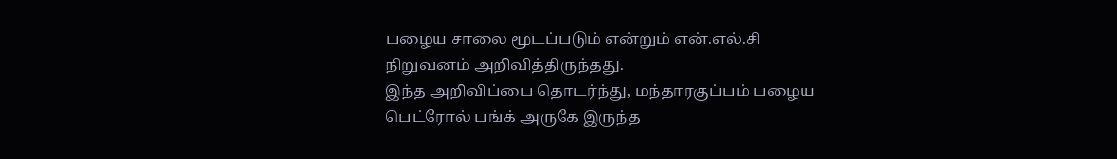பழைய சாலை மூடப்படும் என்றும் என்.எல்.சி நிறுவனம் அறிவித்திருந்தது.
இந்த அறிவிப்பை தொடர்ந்து, மந்தாரகுப்பம் பழைய பெட்ரோல் பங்க் அருகே இருந்த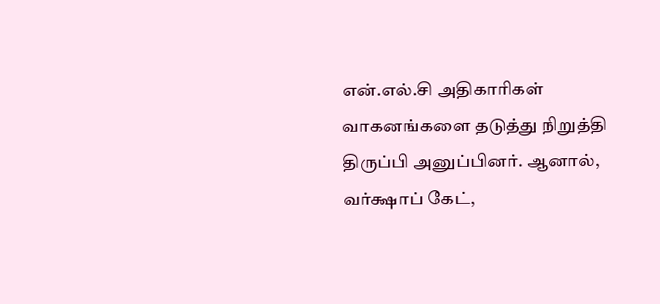என்.எல்.சி அதிகாரிகள் வாகனங்களை தடுத்து நிறுத்தி திருப்பி அனுப்பினர். ஆனால், வர்க்ஷாப் கேட்,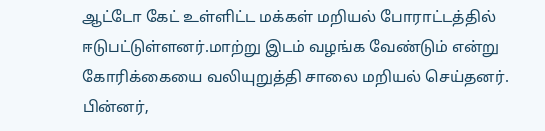ஆட்டோ கேட் உள்ளிட்ட மக்கள் மறியல் போராட்டத்தில் ஈடுபட்டுள்ளனர்.மாற்று இடம் வழங்க வேண்டும் என்று கோரிக்கையை வலியுறுத்தி சாலை மறியல் செய்தனர்.
பின்னர்,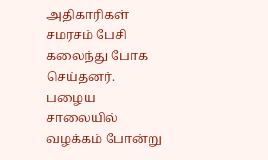அதிகாரிகள் சமரசம் பேசி கலைந்து போக செய்தனர். பழைய சாலையில் வழக்கம் போன்று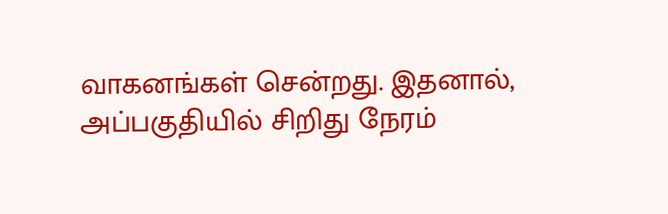வாகனங்கள் சென்றது. இதனால், அப்பகுதியில் சிறிது நேரம்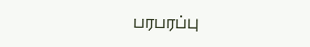பரபரப்பு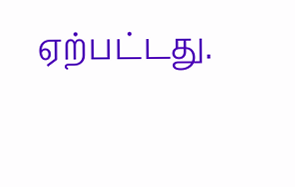ஏற்பட்டது.